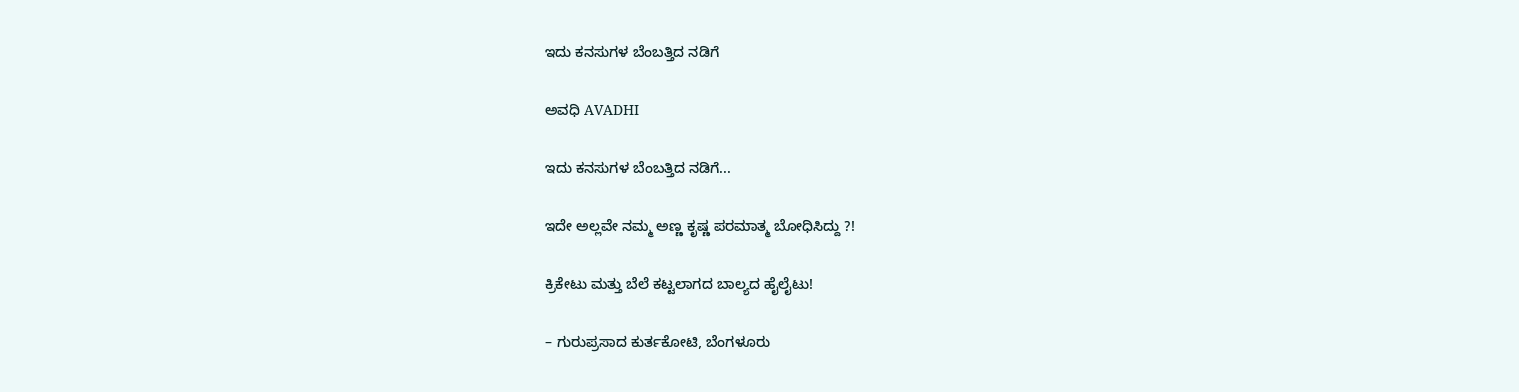ಇದು ಕನಸುಗಳ ಬೆಂಬತ್ತಿದ ನಡಿಗೆ‍

ಅವಧಿ AVADHI

ಇದು ಕನಸುಗಳ ಬೆಂಬತ್ತಿದ ನಡಿಗೆ...

ಇದೇ ಅಲ್ಲವೇ ನಮ್ಮ ಅಣ್ಣ ಕೃಷ್ಣ ಪರಮಾತ್ಮ ಬೋಧಿಸಿದ್ದು ?!

ಕ್ರಿಕೇಟು ಮತ್ತು ಬೆಲೆ ಕಟ್ಟಲಾಗದ ಬಾಲ್ಯದ ಹೈಲೈಟು!

– ಗುರುಪ್ರಸಾದ ಕುರ್ತಕೋಟಿ, ಬೆಂಗಳೂರು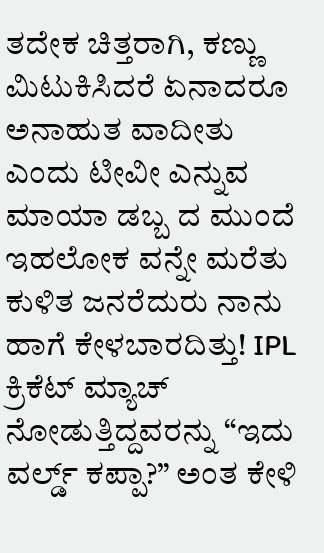ತದೇಕ ಚಿತ್ತರಾಗಿ, ಕಣ್ಣು ಮಿಟುಕಿಸಿದರೆ ಏನಾದರೂ ಅನಾಹುತ ವಾದೀತು ಎಂದು ಟೀವೀ ಎನ್ನುವ ಮಾಯಾ ಡಬ್ಬ ದ ಮುಂದೆ ಇಹಲೋಕ ವನ್ನೇ ಮರೆತು ಕುಳಿತ ಜನರೆದುರು ನಾನು ಹಾಗೆ ಕೇಳಬಾರದಿತ್ತು! IPL ಕ್ರಿಕೆಟ್ ಮ್ಯಾಚ್ ನೋಡುತ್ತಿದ್ದವರನ್ನು “ಇದು ವರ್ಲ್ಡ್ ಕಪ್ಪಾ?” ಅಂತ ಕೇಳಿ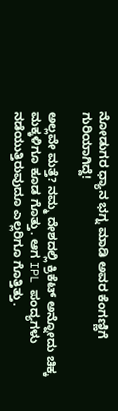ನೋಡುಗರ ಧ್ಯಾನ ಭಗ್ನ ಮಾಡಿ ಅವರ ಕೆಂಗಣ್ಣಿಗೆ ಗುರಿಯಾಗಿದ್ದೆ!

ಅಲ್ಲವೇ ಮತ್ತೆ? ನಮ್ಮ ದೇಶದಲ್ಲಿ ಕ್ರಿಕೆಟ್ ಅನ್ನೋದು ಚಿಕ್ಕ ಮಕ್ಕಳಿಗೂ ಕೂಡ ಗೊತ್ತು. ಆಗ IPL ಪಂದ್ಯಗಳು ನಡೆಯುತ್ತಿರುವುದೂ ಎಲ್ಲರಿಗೂ ಗೊತ್ತಿತ್ತು.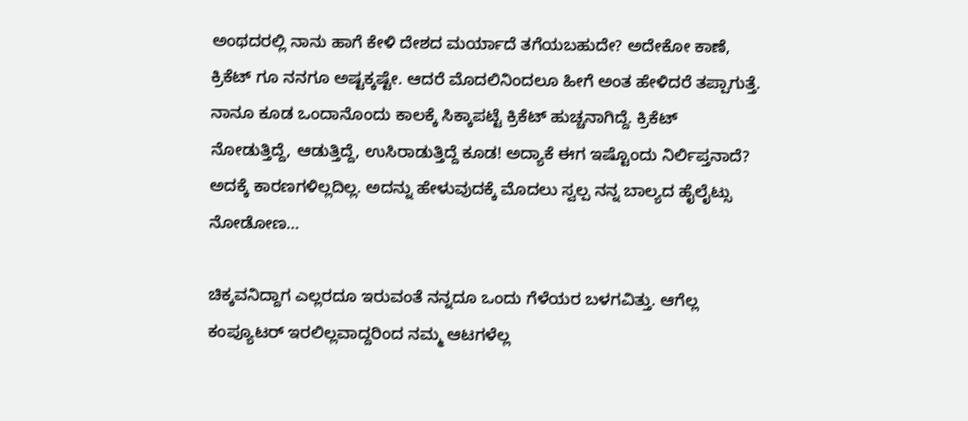ಅಂಥದರಲ್ಲಿ ನಾನು ಹಾಗೆ ಕೇಳಿ ದೇಶದ ಮರ್ಯಾದೆ ತಗೆಯಬಹುದೇ? ಅದೇಕೋ ಕಾಣೆ, ಕ್ರಿಕೆಟ್ ಗೂ ನನಗೂ ಅಷ್ಟಕ್ಕಷ್ಟೇ. ಆದರೆ ಮೊದಲಿನಿಂದಲೂ ಹೀಗೆ ಅಂತ ಹೇಳಿದರೆ ತಪ್ಪಾಗುತ್ತೆ. ನಾನೂ ಕೂಡ ಒಂದಾನೊಂದು ಕಾಲಕ್ಕೆ ಸಿಕ್ಕಾಪಟ್ಟೆ ಕ್ರಿಕೆಟ್ ಹುಚ್ಚನಾಗಿದ್ದೆ. ಕ್ರಿಕೆಟ್ ನೋಡುತ್ತಿದ್ದೆ, ಆಡುತ್ತಿದ್ದೆ, ಉಸಿರಾಡುತ್ತಿದ್ದೆ ಕೂಡ! ಅದ್ಯಾಕೆ ಈಗ ಇಷ್ಟೊಂದು ನಿರ್ಲಿಪ್ತನಾದೆ? ಅದಕ್ಕೆ ಕಾರಣಗಳಿಲ್ಲದಿಲ್ಲ. ಅದನ್ನು ಹೇಳುವುದಕ್ಕೆ ಮೊದಲು ಸ್ವಲ್ಪ ನನ್ನ ಬಾಲ್ಯದ ಹೈಲೈಟ್ಸು ನೋಡೋಣ…

ಚಿಕ್ಕವನಿದ್ದಾಗ ಎಲ್ಲರದೂ ಇರುವಂತೆ ನನ್ನದೂ ಒಂದು ಗೆಳೆಯರ ಬಳಗವಿತ್ತು. ಆಗೆಲ್ಲ ಕಂಪ್ಯೂಟರ್ ಇರಲಿಲ್ಲವಾದ್ದರಿಂದ ನಮ್ಮ ಆಟಗಳೆಲ್ಲ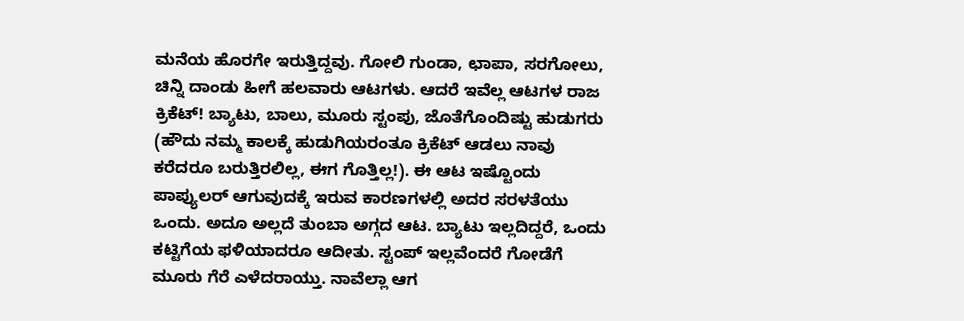ಮನೆಯ ಹೊರಗೇ ಇರುತ್ತಿದ್ದವು. ಗೋಲಿ ಗುಂಡಾ, ಛಾಪಾ, ಸರಗೋಲು, ಚಿನ್ನಿ ದಾಂಡು ಹೀಗೆ ಹಲವಾರು ಆಟಗಳು. ಆದರೆ ಇವೆಲ್ಲ ಆಟಗಳ ರಾಜ ಕ್ರಿಕೆಟ್! ಬ್ಯಾಟು, ಬಾಲು, ಮೂರು ಸ್ಟಂಪು, ಜೊತೆಗೊಂದಿಷ್ಟು ಹುಡುಗರು (ಹೌದು ನಮ್ಮ ಕಾಲಕ್ಕೆ ಹುಡುಗಿಯರಂತೂ ಕ್ರಿಕೆಟ್ ಆಡಲು ನಾವು ಕರೆದರೂ ಬರುತ್ತಿರಲಿಲ್ಲ, ಈಗ ಗೊತ್ತಿಲ್ಲ!). ಈ ಆಟ ಇಷ್ಟೊಂದು ಪಾಪ್ಯುಲರ್ ಆಗುವುದಕ್ಕೆ ಇರುವ ಕಾರಣಗಳಲ್ಲಿ ಅದರ ಸರಳತೆಯು ಒಂದು. ಅದೂ ಅಲ್ಲದೆ ತುಂಬಾ ಅಗ್ಗದ ಆಟ. ಬ್ಯಾಟು ಇಲ್ಲದಿದ್ದರೆ, ಒಂದು ಕಟ್ಟಿಗೆಯ ಫಳಿಯಾದರೂ ಆದೀತು. ಸ್ಟಂಪ್ ಇಲ್ಲವೆಂದರೆ ಗೋಡೆಗೆ ಮೂರು ಗೆರೆ ಎಳೆದರಾಯ್ತು. ನಾವೆಲ್ಲಾ ಆಗ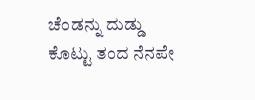ಚೆಂಡನ್ನು ದುಡ್ಡು ಕೊಟ್ಟು ತಂದ ನೆನಪೇ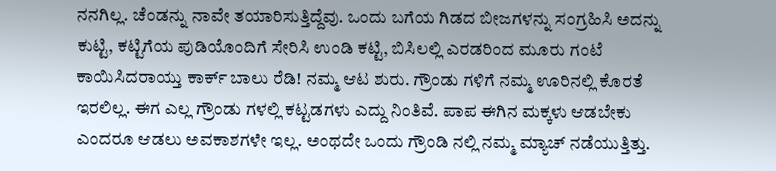ನನಗಿಲ್ಲ. ಚೆಂಡನ್ನು ನಾವೇ ತಯಾರಿಸುತ್ತಿದ್ದೆವು. ಒಂದು ಬಗೆಯ ಗಿಡದ ಬೀಜಗಳನ್ನು ಸಂಗ್ರಹಿಸಿ ಅದನ್ನು ಕುಟ್ಟಿ, ಕಟ್ಟಿಗೆಯ ಪುಡಿಯೊಂದಿಗೆ ಸೇರಿಸಿ ಉಂಡಿ ಕಟ್ಟಿ, ಬಿಸಿಲಲ್ಲಿ ಎರಡರಿಂದ ಮೂರು ಗಂಟೆ ಕಾಯಿಸಿದರಾಯ್ತು ಕಾರ್ಕ್ ಬಾಲು ರೆಡಿ! ನಮ್ಮ ಆಟ ಶುರು. ಗ್ರೌಂಡು ಗಳಿಗೆ ನಮ್ಮ ಊರಿನಲ್ಲಿ ಕೊರತೆ ಇರಲಿಲ್ಲ. ಈಗ ಎಲ್ಲ ಗ್ರೌಂಡು ಗಳಲ್ಲಿ ಕಟ್ಟಡಗಳು ಎದ್ದು ನಿಂತಿವೆ. ಪಾಪ ಈಗಿನ ಮಕ್ಕಳು ಆಡಬೇಕು ಎಂದರೂ ಆಡಲು ಅವಕಾಶಗಳೇ ಇಲ್ಲ. ಅಂಥದೇ ಒಂದು ಗ್ರೌಂಡಿ ನಲ್ಲಿ ನಮ್ಮ ಮ್ಯಾಚ್ ನಡೆಯುತ್ತಿತ್ತು.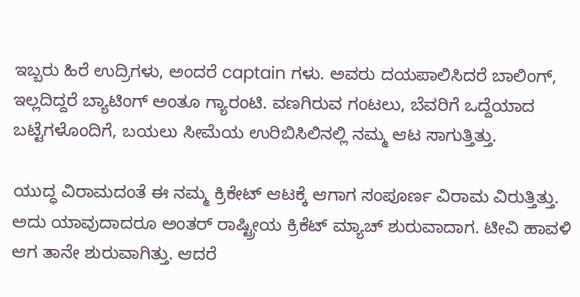ಇಬ್ಬರು ಹಿರೆ ಉದ್ರಿಗಳು, ಅಂದರೆ captain ಗಳು. ಅವರು ದಯಪಾಲಿಸಿದರೆ ಬಾಲಿಂಗ್, ಇಲ್ಲದಿದ್ದರೆ ಬ್ಯಾಟಿಂಗ್ ಅಂತೂ ಗ್ಯಾರಂಟಿ. ವಣಗಿರುವ ಗಂಟಲು, ಬೆವರಿಗೆ ಒದ್ದೆಯಾದ ಬಟ್ಟೆಗಳೊಂದಿಗೆ, ಬಯಲು ಸೀಮೆಯ ಉರಿಬಿಸಿಲಿನಲ್ಲಿ ನಮ್ಮ ಆಟ ಸಾಗುತ್ತಿತ್ತು.

ಯುದ್ಧ ವಿರಾಮದಂತೆ ಈ ನಮ್ಮ ಕ್ರಿಕೇಟ್ ಆಟಕ್ಕೆ ಆಗಾಗ ಸಂಪೂರ್ಣ ವಿರಾಮ ವಿರುತ್ತಿತ್ತು. ಅದು ಯಾವುದಾದರೂ ಅಂತರ್ ರಾಷ್ಟ್ರೀಯ ಕ್ರಿಕೆಟ್ ಮ್ಯಾಚ್ ಶುರುವಾದಾಗ. ಟೀವಿ ಹಾವಳಿ ಆಗ ತಾನೇ ಶುರುವಾಗಿತ್ತು. ಆದರೆ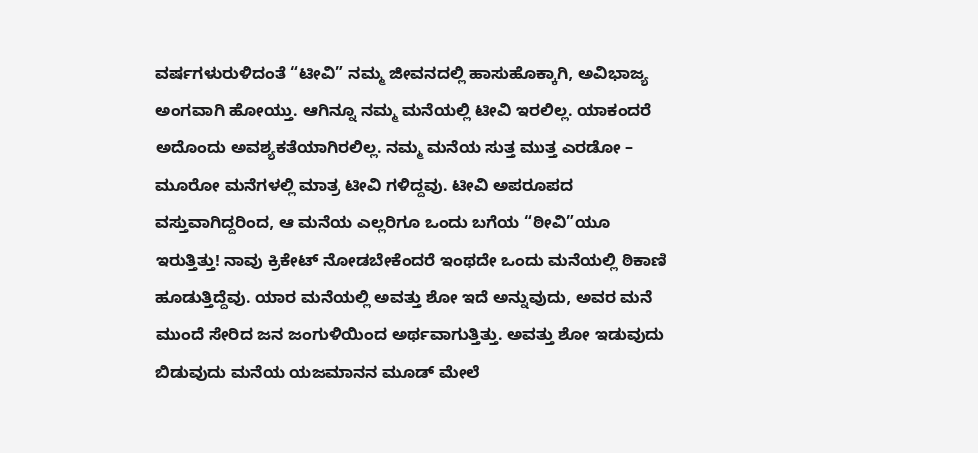ವರ್ಷಗಳುರುಳಿದಂತೆ “ಟೀವಿ” ನಮ್ಮ ಜೀವನದಲ್ಲಿ ಹಾಸುಹೊಕ್ಕಾಗಿ, ಅವಿಭಾಜ್ಯ ಅಂಗವಾಗಿ ಹೋಯ್ತು. ಆಗಿನ್ನೂ ನಮ್ಮ ಮನೆಯಲ್ಲಿ ಟೀವಿ ಇರಲಿಲ್ಲ. ಯಾಕಂದರೆ ಅದೊಂದು ಅವಶ್ಯಕತೆಯಾಗಿರಲಿಲ್ಲ. ನಮ್ಮ ಮನೆಯ ಸುತ್ತ ಮುತ್ತ ಎರಡೋ – ಮೂರೋ ಮನೆಗಳಲ್ಲಿ ಮಾತ್ರ ಟೀವಿ ಗಳಿದ್ದವು. ಟೀವಿ ಅಪರೂಪದ ವಸ್ತುವಾಗಿದ್ದರಿಂದ, ಆ ಮನೆಯ ಎಲ್ಲರಿಗೂ ಒಂದು ಬಗೆಯ “ಠೀವಿ”ಯೂ ಇರುತ್ತಿತ್ತು! ನಾವು ಕ್ರಿಕೇಟ್ ನೋಡಬೇಕೆಂದರೆ ಇಂಥದೇ ಒಂದು ಮನೆಯಲ್ಲಿ ಠಿಕಾಣಿ ಹೂಡುತ್ತಿದ್ದೆವು. ಯಾರ ಮನೆಯಲ್ಲಿ ಅವತ್ತು ಶೋ ಇದೆ ಅನ್ನುವುದು, ಅವರ ಮನೆ ಮುಂದೆ ಸೇರಿದ ಜನ ಜಂಗುಳಿಯಿಂದ ಅರ್ಥವಾಗುತ್ತಿತ್ತು. ಅವತ್ತು ಶೋ ಇಡುವುದು ಬಿಡುವುದು ಮನೆಯ ಯಜಮಾನನ ಮೂಡ್ ಮೇಲೆ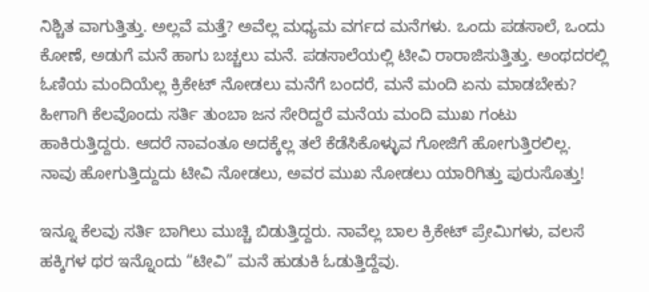ನಿಶ್ಚಿತ ವಾಗುತ್ತಿತ್ತು. ಅಲ್ಲವೆ ಮತ್ತೆ? ಅವೆಲ್ಲ ಮಧ್ಯಮ ವರ್ಗದ ಮನೆಗಳು. ಒಂದು ಪಡಸಾಲೆ, ಒಂದು ಕೋಣೆ, ಅಡುಗೆ ಮನೆ ಹಾಗು ಬಚ್ಚಲು ಮನೆ. ಪಡಸಾಲೆಯಲ್ಲಿ ಟೀವಿ ರಾರಾಜಿಸುತ್ತಿತ್ತು. ಅಂಥದರಲ್ಲಿ ಓಣಿಯ ಮಂದಿಯೆಲ್ಲ ಕ್ರಿಕೇಟ್ ನೋಡಲು ಮನೆಗೆ ಬಂದರೆ, ಮನೆ ಮಂದಿ ಏನು ಮಾಡಬೇಕು? ಹೀಗಾಗಿ ಕೆಲವೊಂದು ಸರ್ತಿ ತುಂಬಾ ಜನ ಸೇರಿದ್ದರೆ ಮನೆಯ ಮಂದಿ ಮುಖ ಗಂಟು ಹಾಕಿರುತ್ತಿದ್ದರು. ಆದರೆ ನಾವಂತೂ ಅದಕ್ಕೆಲ್ಲ ತಲೆ ಕೆಡೆಸಿಕೊಳ್ಳುವ ಗೋಜಿಗೆ ಹೋಗುತ್ತಿರಲಿಲ್ಲ. ನಾವು ಹೋಗುತ್ತಿದ್ದುದು ಟೀವಿ ನೋಡಲು, ಅವರ ಮುಖ ನೋಡಲು ಯಾರಿಗಿತ್ತು ಪುರುಸೊತ್ತು!

ಇನ್ನೂ ಕೆಲವು ಸರ್ತಿ ಬಾಗಿಲು ಮುಚ್ಚಿ ಬಿಡುತ್ತಿದ್ದರು. ನಾವೆಲ್ಲ ಬಾಲ ಕ್ರಿಕೇಟ್ ಪ್ರೇಮಿಗಳು, ವಲಸೆ ಹಕ್ಕಿಗಳ ಥರ ಇನ್ನೊಂದು “ಟೀವಿ” ಮನೆ ಹುಡುಕಿ ಓಡುತ್ತಿದ್ದೆವು.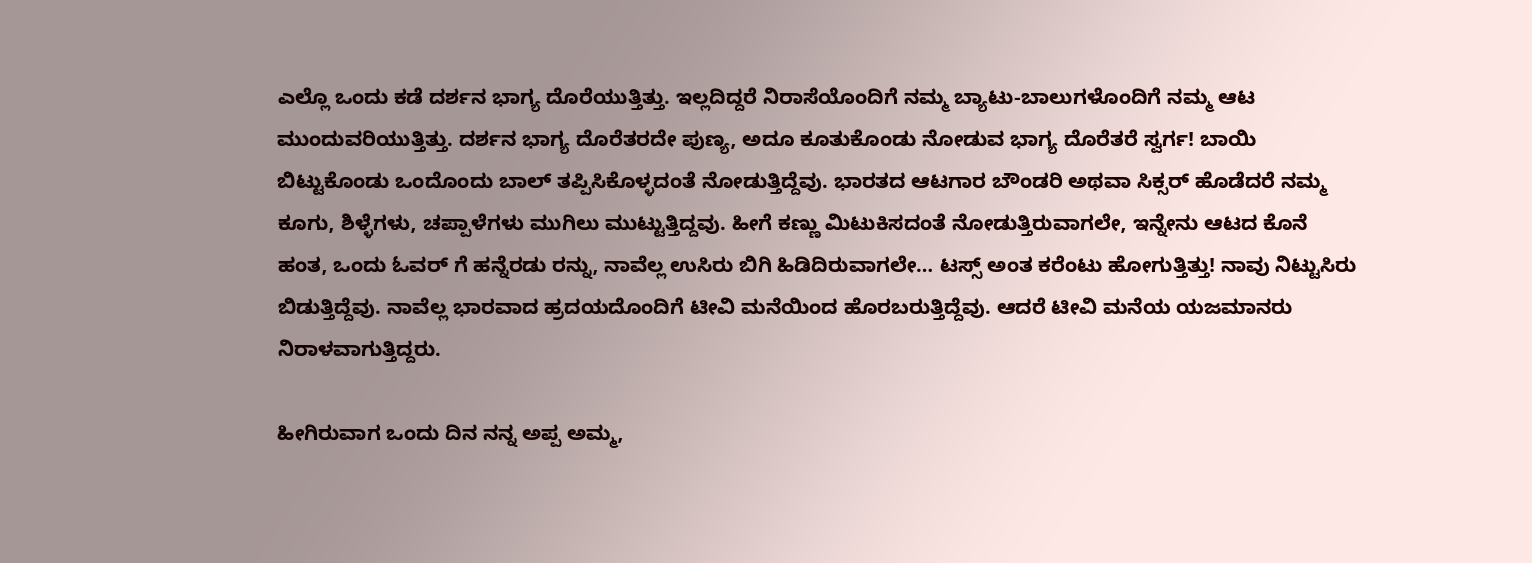ಎಲ್ಲೊ ಒಂದು ಕಡೆ ದರ್ಶನ ಭಾಗ್ಯ ದೊರೆಯುತ್ತಿತ್ತು. ಇಲ್ಲದಿದ್ದರೆ ನಿರಾಸೆಯೊಂದಿಗೆ ನಮ್ಮ ಬ್ಯಾಟು-ಬಾಲುಗಳೊಂದಿಗೆ ನಮ್ಮ ಆಟ ಮುಂದುವರಿಯುತ್ತಿತ್ತು. ದರ್ಶನ ಭಾಗ್ಯ ದೊರೆತರದೇ ಪುಣ್ಯ, ಅದೂ ಕೂತುಕೊಂಡು ನೋಡುವ ಭಾಗ್ಯ ದೊರೆತರೆ ಸ್ವರ್ಗ! ಬಾಯಿ ಬಿಟ್ಟುಕೊಂಡು ಒಂದೊಂದು ಬಾಲ್ ತಪ್ಪಿಸಿಕೊಳ್ಳದಂತೆ ನೋಡುತ್ತಿದ್ದೆವು. ಭಾರತದ ಆಟಗಾರ ಬೌಂಡರಿ ಅಥವಾ ಸಿಕ್ಸರ್ ಹೊಡೆದರೆ ನಮ್ಮ ಕೂಗು, ಶಿಳ್ಳೆಗಳು, ಚಪ್ಪಾಳೆಗಳು ಮುಗಿಲು ಮುಟ್ಟುತ್ತಿದ್ದವು. ಹೀಗೆ ಕಣ್ಣು ಮಿಟುಕಿಸದಂತೆ ನೋಡುತ್ತಿರುವಾಗಲೇ, ಇನ್ನೇನು ಆಟದ ಕೊನೆ ಹಂತ, ಒಂದು ಓವರ್ ಗೆ ಹನ್ನೆರಡು ರನ್ನು, ನಾವೆಲ್ಲ ಉಸಿರು ಬಿಗಿ ಹಿಡಿದಿರುವಾಗಲೇ… ಟಸ್ಸ್ ಅಂತ ಕರೆಂಟು ಹೋಗುತ್ತಿತ್ತು! ನಾವು ನಿಟ್ಟುಸಿರು ಬಿಡುತ್ತಿದ್ದೆವು. ನಾವೆಲ್ಲ ಭಾರವಾದ ಹ್ರದಯದೊಂದಿಗೆ ಟೀವಿ ಮನೆಯಿಂದ ಹೊರಬರುತ್ತಿದ್ದೆವು. ಆದರೆ ಟೀವಿ ಮನೆಯ ಯಜಮಾನರು ನಿರಾಳವಾಗುತ್ತಿದ್ದರು.

ಹೀಗಿರುವಾಗ ಒಂದು ದಿನ ನನ್ನ ಅಪ್ಪ ಅಮ್ಮ,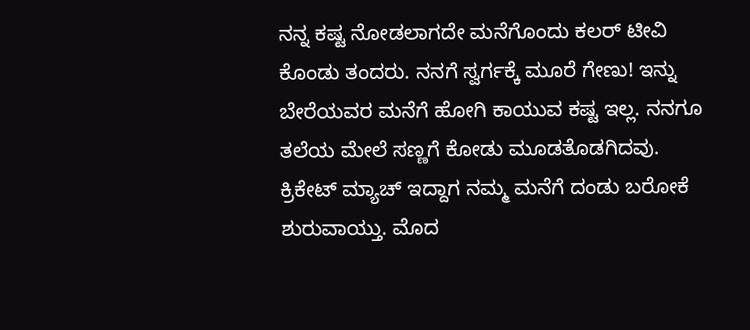ನನ್ನ ಕಷ್ಟ ನೋಡಲಾಗದೇ ಮನೆಗೊಂದು ಕಲರ್ ಟೀವಿ ಕೊಂಡು ತಂದರು. ನನಗೆ ಸ್ವರ್ಗಕ್ಕೆ ಮೂರೆ ಗೇಣು! ಇನ್ನು ಬೇರೆಯವರ ಮನೆಗೆ ಹೋಗಿ ಕಾಯುವ ಕಷ್ಟ ಇಲ್ಲ. ನನಗೂ ತಲೆಯ ಮೇಲೆ ಸಣ್ಣಗೆ ಕೋಡು ಮೂಡತೊಡಗಿದವು. ಕ್ರಿಕೇಟ್ ಮ್ಯಾಚ್ ಇದ್ದಾಗ ನಮ್ಮ ಮನೆಗೆ ದಂಡು ಬರೋಕೆ ಶುರುವಾಯ್ತು. ಮೊದ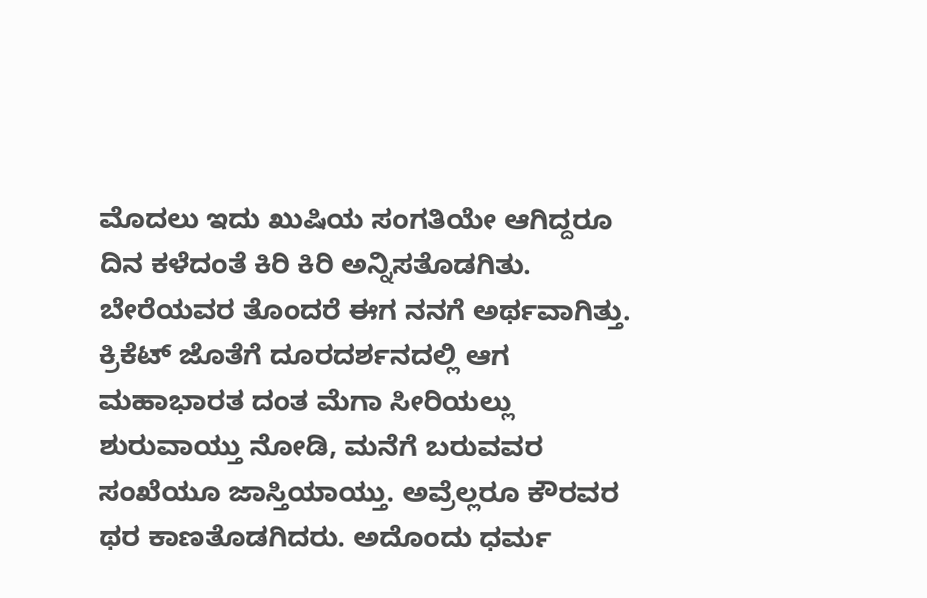ಮೊದಲು ಇದು ಖುಷಿಯ ಸಂಗತಿಯೇ ಆಗಿದ್ದರೂ ದಿನ ಕಳೆದಂತೆ ಕಿರಿ ಕಿರಿ ಅನ್ನಿಸತೊಡಗಿತು. ಬೇರೆಯವರ ತೊಂದರೆ ಈಗ ನನಗೆ ಅರ್ಥವಾಗಿತ್ತು. ಕ್ರಿಕೆಟ್ ಜೊತೆಗೆ ದೂರದರ್ಶನದಲ್ಲಿ ಆಗ ಮಹಾಭಾರತ ದಂತ ಮೆಗಾ ಸೀರಿಯಲ್ಲು ಶುರುವಾಯ್ತು ನೋಡಿ, ಮನೆಗೆ ಬರುವವರ ಸಂಖೆಯೂ ಜಾಸ್ತಿಯಾಯ್ತು. ಅವ್ರೆಲ್ಲರೂ ಕೌರವರ ಥರ ಕಾಣತೊಡಗಿದರು. ಅದೊಂದು ಧರ್ಮ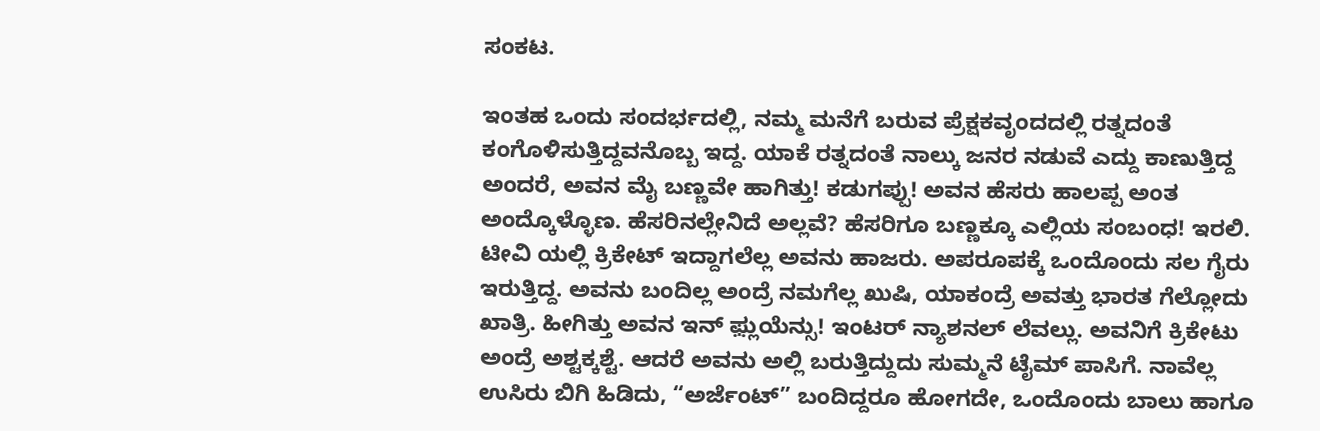ಸಂಕಟ.

ಇಂತಹ ಒಂದು ಸಂದರ್ಭದಲ್ಲಿ, ನಮ್ಮ ಮನೆಗೆ ಬರುವ ಪ್ರೆಕ್ಷಕವೃಂದದಲ್ಲಿ ರತ್ನದಂತೆ ಕಂಗೊಳಿಸುತ್ತಿದ್ದವನೊಬ್ಬ ಇದ್ದ. ಯಾಕೆ ರತ್ನದಂತೆ ನಾಲ್ಕು ಜನರ ನಡುವೆ ಎದ್ದು ಕಾಣುತ್ತಿದ್ದ ಅಂದರೆ, ಅವನ ಮೈ ಬಣ್ಣವೇ ಹಾಗಿತ್ತು! ಕಡುಗಪ್ಪು! ಅವನ ಹೆಸರು ಹಾಲಪ್ಪ ಅಂತ ಅಂದ್ಕೊಳ್ಳೊಣ. ಹೆಸರಿನಲ್ಲೇನಿದೆ ಅಲ್ಲವೆ? ಹೆಸರಿಗೂ ಬಣ್ಣಕ್ಕೂ ಎಲ್ಲಿಯ ಸಂಬಂಧ! ಇರಲಿ. ಟೀವಿ ಯಲ್ಲಿ ಕ್ರಿಕೇಟ್ ಇದ್ದಾಗಲೆಲ್ಲ ಅವನು ಹಾಜರು. ಅಪರೂಪಕ್ಕೆ ಒಂದೊಂದು ಸಲ ಗೈರು ಇರುತ್ತಿದ್ದ. ಅವನು ಬಂದಿಲ್ಲ ಅಂದ್ರೆ ನಮಗೆಲ್ಲ ಖುಷಿ, ಯಾಕಂದ್ರೆ ಅವತ್ತು ಭಾರತ ಗೆಲ್ಲೋದು ಖಾತ್ರಿ. ಹೀಗಿತ್ತು ಅವನ ಇನ್ ಫ಼್ಲುಯೆನ್ಸು! ಇಂಟರ್ ನ್ಯಾಶನಲ್ ಲೆವಲ್ಲು. ಅವನಿಗೆ ಕ್ರಿಕೇಟು ಅಂದ್ರೆ ಅಶ್ಟಕ್ಕಶ್ಟೆ. ಆದರೆ ಅವನು ಅಲ್ಲಿ ಬರುತ್ತಿದ್ದುದು ಸುಮ್ಮನೆ ಟೈಮ್ ಪಾಸಿಗೆ. ನಾವೆಲ್ಲ ಉಸಿರು ಬಿಗಿ ಹಿಡಿದು, “ಅರ್ಜೆಂಟ್” ಬಂದಿದ್ದರೂ ಹೋಗದೇ, ಒಂದೊಂದು ಬಾಲು ಹಾಗೂ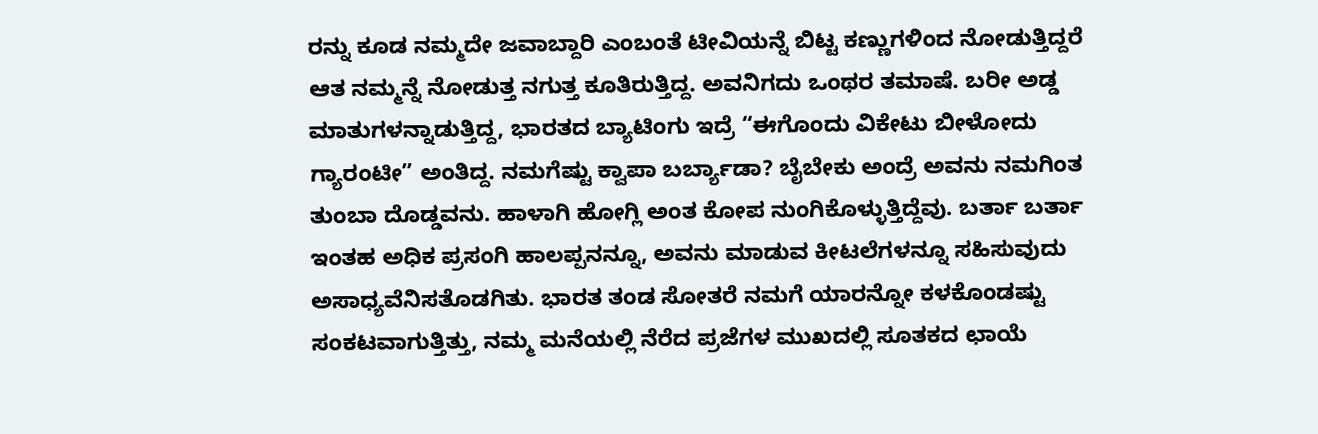ರನ್ನು ಕೂಡ ನಮ್ಮದೇ ಜವಾಬ್ದಾರಿ ಎಂಬಂತೆ ಟೀವಿಯನ್ನೆ ಬಿಟ್ಟ ಕಣ್ಣುಗಳಿಂದ ನೋಡುತ್ತಿದ್ದರೆ ಆತ ನಮ್ಮನ್ನೆ ನೋಡುತ್ತ ನಗುತ್ತ ಕೂತಿರುತ್ತಿದ್ದ. ಅವನಿಗದು ಒಂಥರ ತಮಾಷೆ. ಬರೀ ಅಡ್ಡ ಮಾತುಗಳನ್ನಾಡುತ್ತಿದ್ದ, ಭಾರತದ ಬ್ಯಾಟಿಂಗು ಇದ್ರೆ “ಈಗೊಂದು ವಿಕೇಟು ಬೀಳೋದು ಗ್ಯಾರಂಟೀ” ಅಂತಿದ್ದ. ನಮಗೆಷ್ಟು ಕ್ವಾಪಾ ಬರ್ಬ್ಯಾಡಾ? ಬೈಬೇಕು ಅಂದ್ರೆ ಅವನು ನಮಗಿಂತ ತುಂಬಾ ದೊಡ್ಡವನು. ಹಾಳಾಗಿ ಹೋಗ್ಲಿ ಅಂತ ಕೋಪ ನುಂಗಿಕೊಳ್ಳುತ್ತಿದ್ದೆವು. ಬರ್ತಾ ಬರ್ತಾ ಇಂತಹ ಅಧಿಕ ಪ್ರಸಂಗಿ ಹಾಲಪ್ಪನನ್ನೂ, ಅವನು ಮಾಡುವ ಕೀಟಲೆಗಳನ್ನೂ ಸಹಿಸುವುದು ಅಸಾಧ್ಯವೆನಿಸತೊಡಗಿತು. ಭಾರತ ತಂಡ ಸೋತರೆ ನಮಗೆ ಯಾರನ್ನೋ ಕಳಕೊಂಡಷ್ಟು ಸಂಕಟವಾಗುತ್ತಿತ್ತು, ನಮ್ಮ ಮನೆಯಲ್ಲಿ ನೆರೆದ ಪ್ರಜೆಗಳ ಮುಖದಲ್ಲಿ ಸೂತಕದ ಛಾಯೆ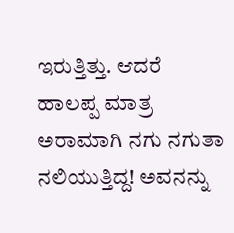ಇರುತ್ತಿತ್ತು. ಆದರೆ ಹಾಲಪ್ಪ ಮಾತ್ರ ಅರಾಮಾಗಿ ನಗು ನಗುತಾ ನಲಿಯುತ್ತಿದ್ದ! ಅವನನ್ನು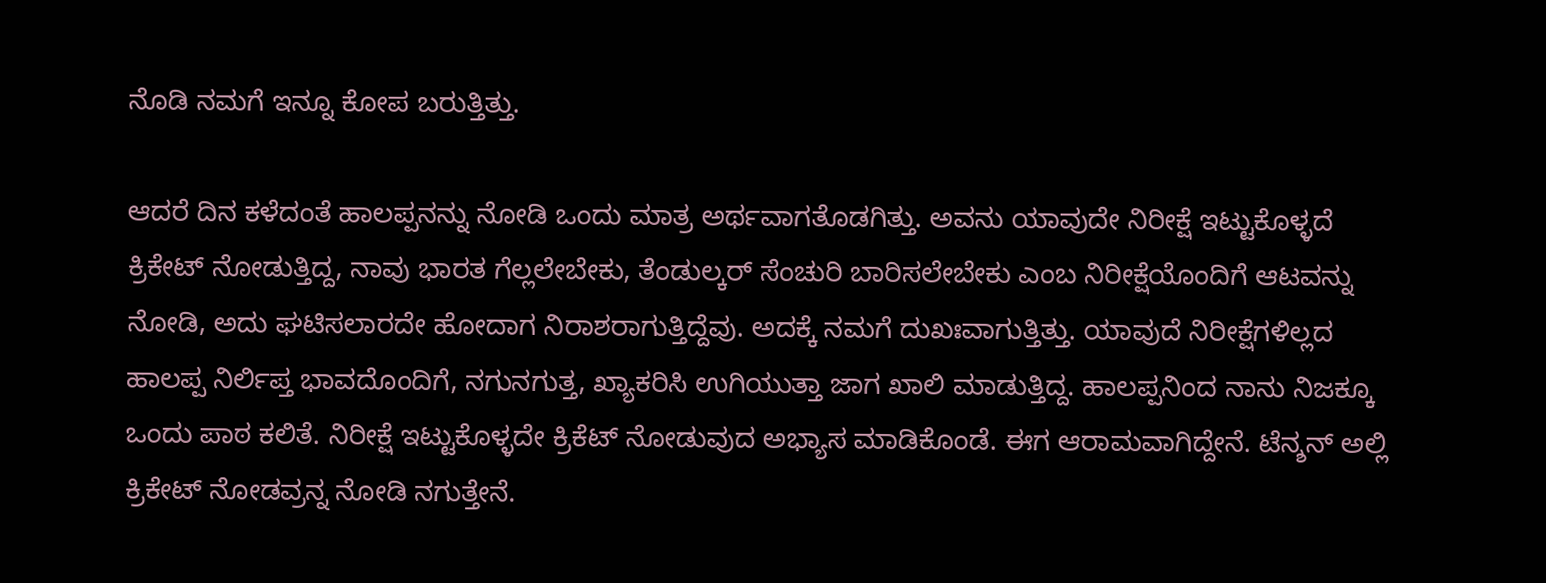ನೊಡಿ ನಮಗೆ ಇನ್ನೂ ಕೋಪ ಬರುತ್ತಿತ್ತು.

ಆದರೆ ದಿನ ಕಳೆದಂತೆ ಹಾಲಪ್ಪನನ್ನು ನೋಡಿ ಒಂದು ಮಾತ್ರ ಅರ್ಥವಾಗತೊಡಗಿತ್ತು. ಅವನು ಯಾವುದೇ ನಿರೀಕ್ಷೆ ಇಟ್ಟುಕೊಳ್ಳದೆ ಕ್ರಿಕೇಟ್ ನೋಡುತ್ತಿದ್ದ, ನಾವು ಭಾರತ ಗೆಲ್ಲಲೇಬೇಕು, ತೆಂಡುಲ್ಕರ್ ಸೆಂಚುರಿ ಬಾರಿಸಲೇಬೇಕು ಎಂಬ ನಿರೀಕ್ಷೆಯೊಂದಿಗೆ ಆಟವನ್ನು ನೋಡಿ, ಅದು ಘಟಿಸಲಾರದೇ ಹೋದಾಗ ನಿರಾಶರಾಗುತ್ತಿದ್ದೆವು. ಅದಕ್ಕೆ ನಮಗೆ ದುಖಃವಾಗುತ್ತಿತ್ತು. ಯಾವುದೆ ನಿರೀಕ್ಷೆಗಳಿಲ್ಲದ ಹಾಲಪ್ಪ ನಿರ್ಲಿಪ್ತ ಭಾವದೊಂದಿಗೆ, ನಗುನಗುತ್ತ, ಖ್ಯಾಕರಿಸಿ ಉಗಿಯುತ್ತಾ ಜಾಗ ಖಾಲಿ ಮಾಡುತ್ತಿದ್ದ. ಹಾಲಪ್ಪನಿಂದ ನಾನು ನಿಜಕ್ಕೂ ಒಂದು ಪಾಠ ಕಲಿತೆ. ನಿರೀಕ್ಷೆ ಇಟ್ಟುಕೊಳ್ಳದೇ ಕ್ರಿಕೆಟ್ ನೋಡುವುದ ಅಭ್ಯಾಸ ಮಾಡಿಕೊಂಡೆ. ಈಗ ಆರಾಮವಾಗಿದ್ದೇನೆ. ಟೆನ್ಶನ್ ಅಲ್ಲಿ ಕ್ರಿಕೇಟ್ ನೋಡವ್ರನ್ನ ನೋಡಿ ನಗುತ್ತೇನೆ.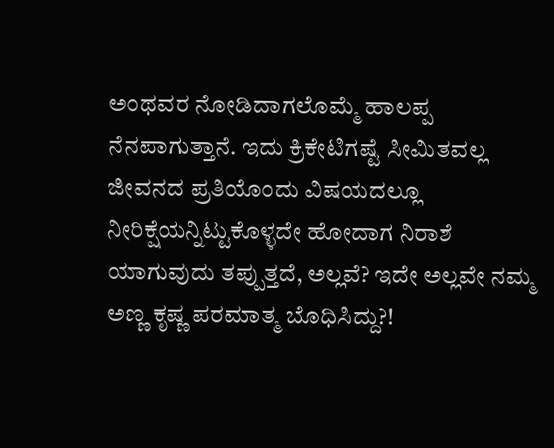ಅಂಥವರ ನೋಡಿದಾಗಲೊಮ್ಮೆ ಹಾಲಪ್ಪ ನೆನಪಾಗುತ್ತಾನೆ. ಇದು ಕ್ರಿಕೇಟಿಗಷ್ಟೆ ಸೀಮಿತವಲ್ಲ ಜೀವನದ ಪ್ರತಿಯೊಂದು ವಿಷಯದಲ್ಲೂ ನೀರಿಕ್ಷೆಯನ್ನಿಟ್ಟುಕೊಳ್ಳದೇ ಹೋದಾಗ ನಿರಾಶೆ ಯಾಗುವುದು ತಪ್ಪುತ್ತದೆ, ಅಲ್ಲವೆ? ಇದೇ ಅಲ್ಲವೇ ನಮ್ಮ ಅಣ್ಣ ಕೃಷ್ಣ ಪರಮಾತ್ಮ ಬೊಧಿಸಿದ್ದು?!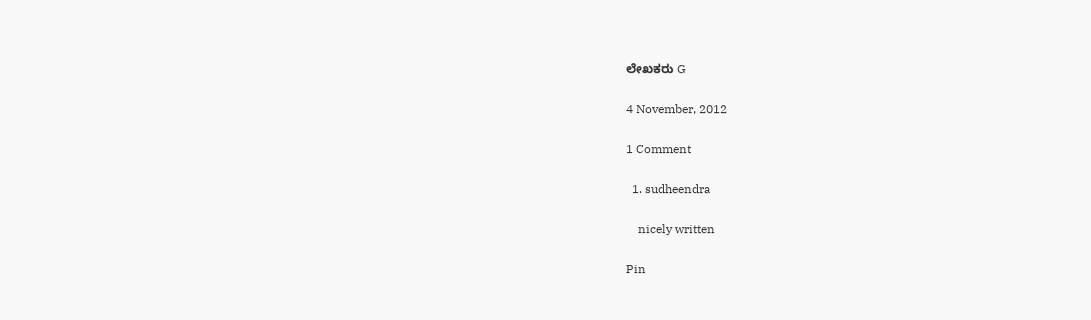ಲೇಖಕರು G

4 November, 2012

1 Comment

  1. sudheendra

    nicely written

Pin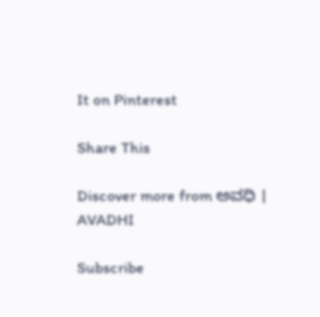It on Pinterest

Share This

Discover more from ಅವಧಿ । AVADHI

Subscribe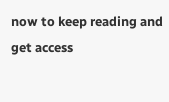now to keep reading and get access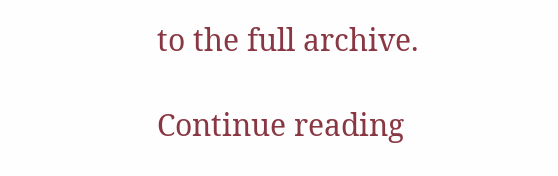to the full archive.

Continue reading